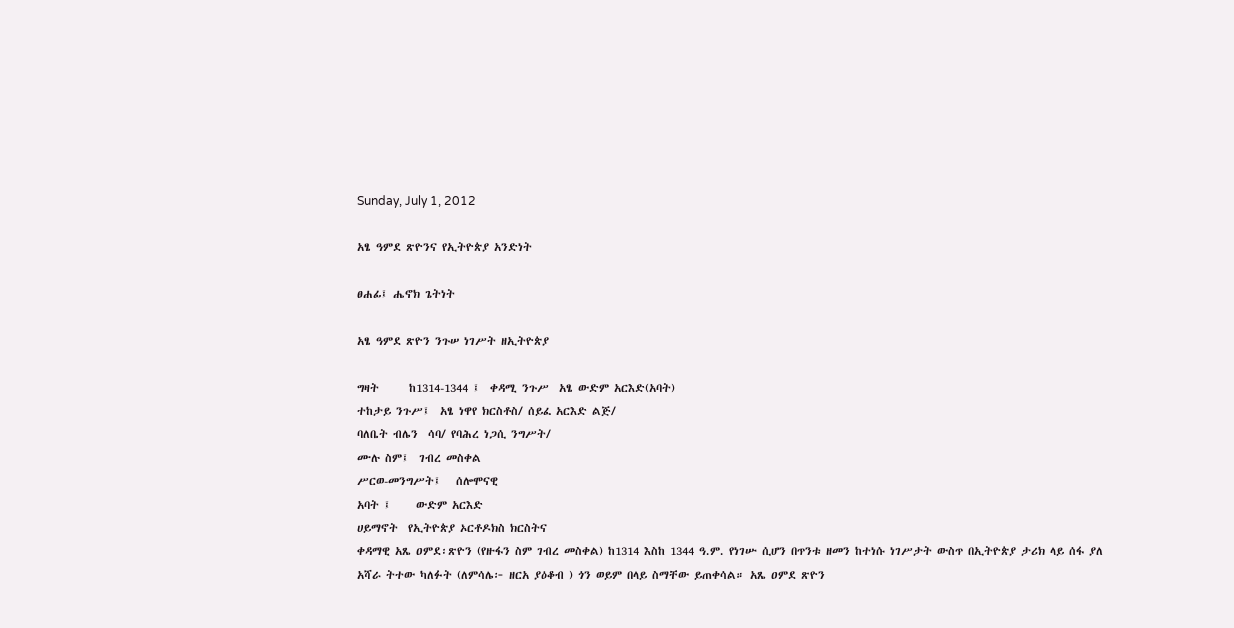Sunday, July 1, 2012

አፄ ዓምደ ጽዮንና የኢትዮጵያ አንድነት

ፀሐፊ፤ ሔኖክ ጌትነት

አፄ ዓምደ ጽዮን ንጉሠ ነገሥት ዘኢትዮጵያ

ግዛት      ከ1314-1344 ፤  ቀዳሚ ንጉሥ  አፄ ውድም አርእድ(አባት)
ተከታይ ንጉሥ፤  አፄ ነዋየ ክርስቶስ/ ሰይፈ አርእድ ልጅ/
ባለቤት ብሌን  ሳባ/ የባሕረ ነጋሲ ንግሥት/
ሙሉ ስም፤  ገብረ መስቀል
ሥርወ-መንግሥት፤   ሰሎሞናዊ
አባት ፤     ውድም አርእድ
ሀይማኖት  የኢትዮጵያ ኦርቶዶክስ ክርስትና
ቀዳማዊ አጼ ዐምደ፡ጽዮን (የዙፋን ስም ገብረ መስቀል) ከ1314 እስከ 1344 ዓ.ም. የነገሡ ሲሆን በጥንቱ ዘመን ከተነሱ ነገሥታት ውስጥ በኢትዮጵያ ታሪክ ላይ ሰፋ ያለ አሻራ ትተው ካለፉት (ለምሳሌ፦ ዘርአ ያዕቆብ ) ጎን ወይም በላይ ስማቸው ይጠቀሳል። አጼ ዐምደ ጽዮን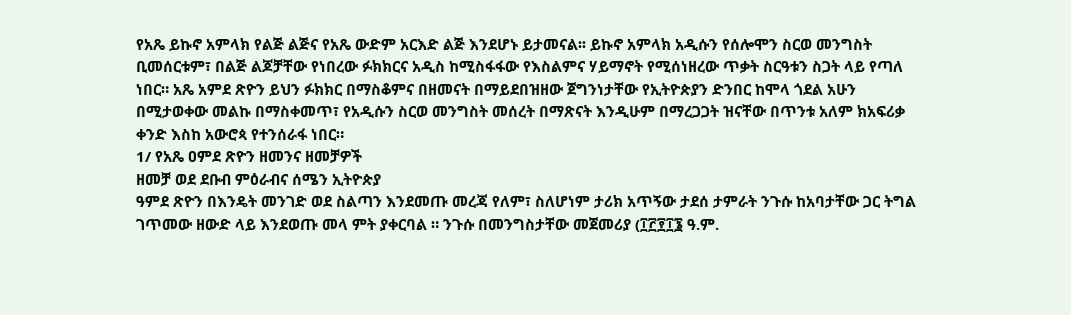የአጼ ይኩኖ አምላክ የልጅ ልጅና የአጼ ውድም አርእድ ልጅ እንደሆኑ ይታመናል፡፡ ይኩኖ አምላክ አዲሱን የሰሎሞን ስርወ መንግስት ቢመሰርቱም፣ በልጅ ልጆቻቸው የነበረው ፉክክርና አዲስ ከሚስፋፋው የእስልምና ሃይማኖት የሚሰነዘረው ጥቃት ስርዓቱን ስጋት ላይ የጣለ ነበር። አጼ አምደ ጽዮን ይህን ፉክክር በማስቆምና በዘመናት በማይደበዝዘው ጀግንነታቸው የኢትዮጵያን ድንበር ከሞላ ጎደል አሁን በሚታወቀው መልኩ በማስቀመጥ፣ የአዲሱን ስርወ መንግስት መሰረት በማጽናት እንዲሁም በማረጋጋት ዝናቸው በጥንቱ አለም ክአፍሪቃ ቀንድ እስከ አውሮጳ የተንሰራፋ ነበር።
1/ የአጼ ዐምደ ጽዮን ዘመንና ዘመቻዎች
ዘመቻ ወደ ደቡብ ምዕራብና ሰሜን ኢትዮጵያ
ዓምደ ጽዮን በእንዴት መንገድ ወደ ስልጣን እንደመጡ መረጃ የለም፣ ስለሆነም ታሪክ አጥኝው ታደሰ ታምራት ንጉሱ ከአባታቸው ጋር ትግል ገጥመው ዘውድ ላይ እንደወጡ መላ ምት ያቀርባል ። ንጉሱ በመንግስታቸው መጀመሪያ (፲፫፻፲፮ ዓ.ም.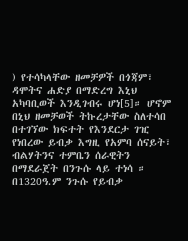) የተሳካላቸው ዘመቻዎች በጎጃም፣ ዳሞትና ሐድያ በማድረግ እኒህ አካባቢወች እንዲገብሩ ሆነ[5]። ሆኖም በኒህ ዘመቻወች ትኩረታቸው ስለተሳበ በተገኘው ክፍተት የእንደርታ ገዢ የነበረው ይብቃ እግዚ የአምባ ሰናይት፣ ብልሃትንና ተምቤን ሰራዊትን በማደራጀት በንጉሱ ላይ ተነሳ ። በ1320ዓ.ም ንጉሱ የይብቃ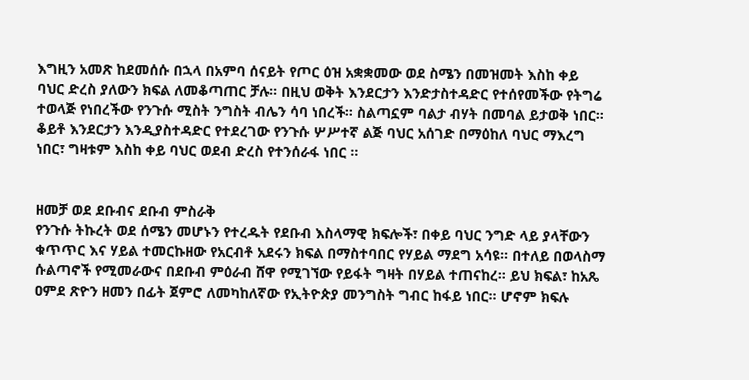እግዚን አመጽ ከደመሰሱ በኋላ በአምባ ሰናይት የጦር ዕዝ አቋቋመው ወደ ስሜን በመዝመት እስከ ቀይ ባህር ድረስ ያለውን ክፍል ለመቆጣጠር ቻሉ። በዚህ ወቅት እንደርታን እንድታስተዳድር የተሰየመችው የትግሬ ተወላጅ የነበረችው የንጉሱ ሚስት ንግስት ብሌን ሳባ ነበረች። ስልጣኗም ባልታ ብሃት በመባል ይታወቅ ነበር። ቆይቶ እንደርታን እንዲያስተዳድር የተደረገው የንጉሱ ሦሥተኛ ልጅ ባህር አሰገድ በማዕከለ ባህር ማእረግ ነበር፣ ግዛቱም እስከ ቀይ ባህር ወደብ ድረስ የተንሰራፋ ነበር ።


ዘመቻ ወደ ደቡብና ደቡብ ምስራቅ
የንጉሱ ትኩረት ወደ ሰሜን መሆኑን የተረዱት የደቡብ እስላማዊ ክፍሎች፣ በቀይ ባህር ንግድ ላይ ያላቸውን ቁጥጥር እና ሃይል ተመርኩዘው የአርብቶ አደሩን ክፍል በማስተባበር የሃይል ማደግ አሳዩ። በተለይ በወላስማ ሱልጣኖች የሚመራውና በደቡብ ምዕራብ ሸዋ የሚገኘው የይፋት ግዛት በሃይል ተጠናከረ። ይህ ክፍል፣ ከአጼ ዐምደ ጽዮን ዘመን በፊት ጀምሮ ለመካከለኛው የኢትዮጵያ መንግስት ግብር ከፋይ ነበር። ሆኖም ክፍሉ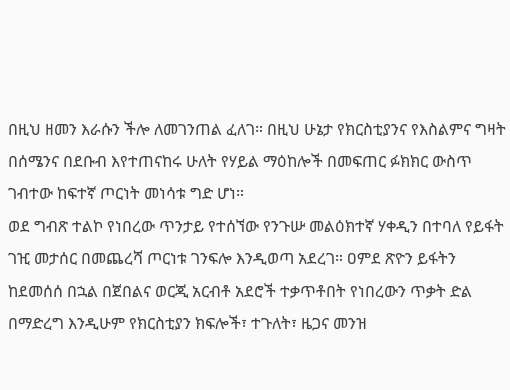በዚህ ዘመን እራሱን ችሎ ለመገንጠል ፈለገ። በዚህ ሁኔታ የክርስቲያንና የእስልምና ግዛት በሰሜንና በደቡብ እየተጠናከሩ ሁለት የሃይል ማዕከሎች በመፍጠር ፉክክር ውስጥ ገብተው ከፍተኛ ጦርነት መነሳቱ ግድ ሆነ።
ወደ ግብጽ ተልኮ የነበረው ጥንታይ የተሰኘው የንጉሡ መልዕክተኛ ሃቀዲን በተባለ የይፋት ገዢ መታሰር በመጨረሻ ጦርነቱ ገንፍሎ እንዲወጣ አደረገ። ዐምደ ጽዮን ይፋትን ከደመሰሰ በኋል በጀበልና ወርጂ አርብቶ አደሮች ተቃጥቶበት የነበረውን ጥቃት ድል በማድረግ እንዲሁም የክርስቲያን ክፍሎች፣ ተጉለት፣ ዜጋና መንዝ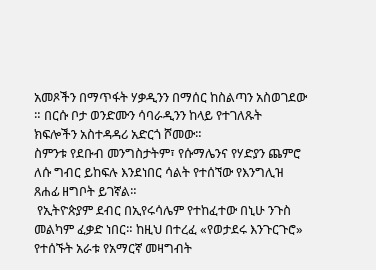አመጾችን በማጥፋት ሃቃዲንን በማሰር ከስልጣን አስወገደው ። በርሱ ቦታ ወንድሙን ሳባራዲንን ከላይ የተገለጹት ክፍሎችን አስተዳዳሪ አድርጎ ሾመው።
ስምንቱ የደቡብ መንግስታትም፣ የሱማሌንና የሃድያን ጨምሮ ለሱ ግብር ይከፍሉ እንደነበር ሳልት የተሰኘው የእንግሊዝ ጸሐፊ ዘግቦት ይገኛል።
 የኢትዮጵያም ደብር በኢየሩሳሌም የተከፈተው በኒሁ ንጉስ መልካም ፈቃድ ነበር። ከዚህ በተረፈ «የወታደሩ እንጉርጉሮ» የተሰኙት አራቱ የአማርኛ መዛግብት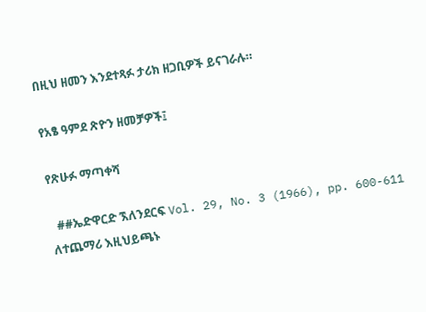በዚህ ዘመን እንደተጻፉ ታሪክ ዘጋቢዎች ይናገራሉ።

የአፄ ዓምደ ጽዮን ዘመቻዎች፤

የጽሁፉ ማጣቀሻ

  ##ኤድዋርድ ኧለንደርፍ Vol. 29, No. 3 (1966), pp. 600-611  ለተጨማሪ እዚህይጫኑ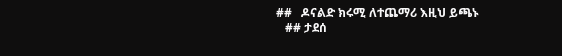##   ዶናልድ ክሩሚ ለተጨማሪ እዚህ ይጫኑ
   ## ታደሰ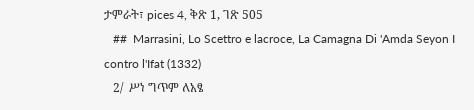ታምራት፣ pices 4, ቅጽ 1, ገጽ 505
   ##  Marrasini, Lo Scettro e lacroce, La Camagna Di 'Amda Seyon I contro l'Ifat (1332)
   2/  ሥነ ግጥም ለአፄ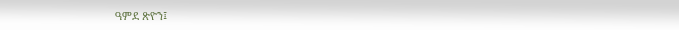ዓምደ ጽዮን፤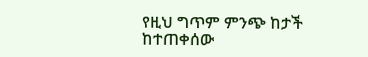የዚህ ግጥም ምንጭ ከታች ከተጠቀሰው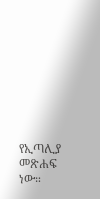የኢጣሊያ መጽሐፍ  ነው።